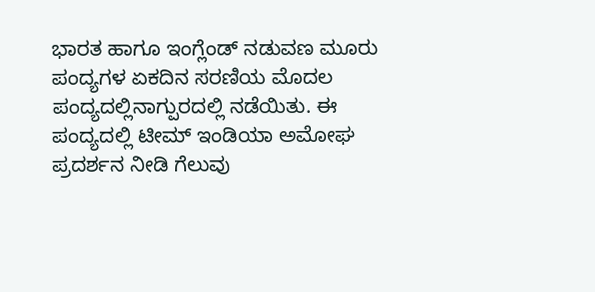ಭಾರತ ಹಾಗೂ ಇಂಗ್ಲೆಂಡ್ ನಡುವಣ ಮೂರು ಪಂದ್ಯಗಳ ಏಕದಿನ ಸರಣಿಯ ಮೊದಲ ಪಂದ್ಯದಲ್ಲಿನಾಗ್ಪುರದಲ್ಲಿ ನಡೆಯಿತು. ಈ ಪಂದ್ಯದಲ್ಲಿ ಟೀಮ್ ಇಂಡಿಯಾ ಅಮೋಘ ಪ್ರದರ್ಶನ ನೀಡಿ ಗೆಲುವು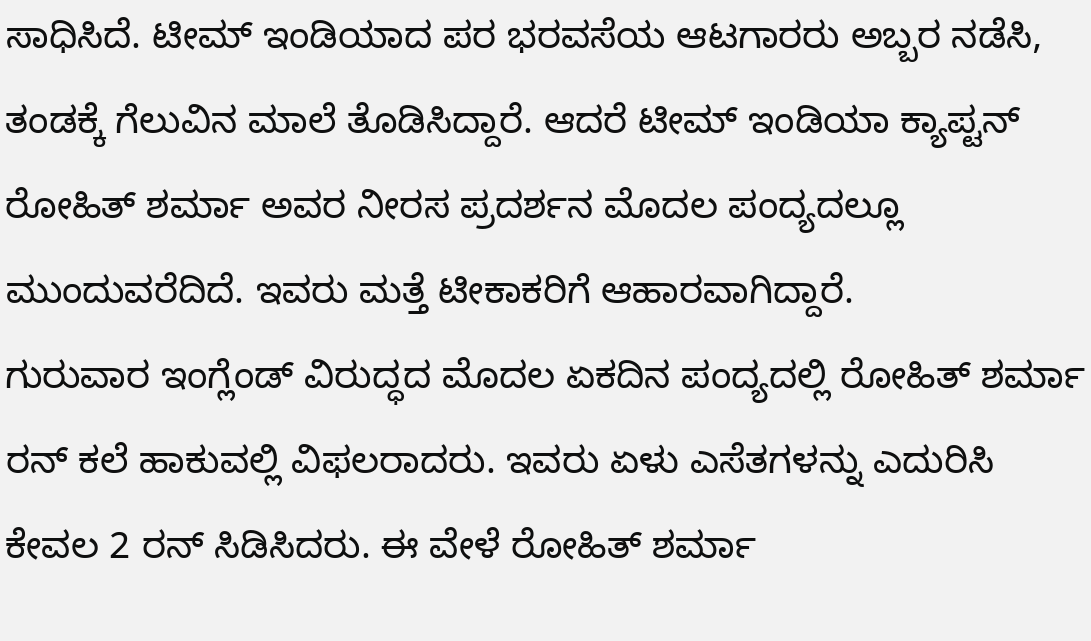ಸಾಧಿಸಿದೆ. ಟೀಮ್ ಇಂಡಿಯಾದ ಪರ ಭರವಸೆಯ ಆಟಗಾರರು ಅಬ್ಬರ ನಡೆಸಿ, ತಂಡಕ್ಕೆ ಗೆಲುವಿನ ಮಾಲೆ ತೊಡಿಸಿದ್ದಾರೆ. ಆದರೆ ಟೀಮ್ ಇಂಡಿಯಾ ಕ್ಯಾಪ್ಟನ್ ರೋಹಿತ್ ಶರ್ಮಾ ಅವರ ನೀರಸ ಪ್ರದರ್ಶನ ಮೊದಲ ಪಂದ್ಯದಲ್ಲೂ ಮುಂದುವರೆದಿದೆ. ಇವರು ಮತ್ತೆ ಟೀಕಾಕರಿಗೆ ಆಹಾರವಾಗಿದ್ದಾರೆ.
ಗುರುವಾರ ಇಂಗ್ಲೆಂಡ್ ವಿರುದ್ಧದ ಮೊದಲ ಏಕದಿನ ಪಂದ್ಯದಲ್ಲಿ ರೋಹಿತ್ ಶರ್ಮಾ ರನ್ ಕಲೆ ಹಾಕುವಲ್ಲಿ ವಿಫಲರಾದರು. ಇವರು ಏಳು ಎಸೆತಗಳನ್ನು ಎದುರಿಸಿ ಕೇವಲ 2 ರನ್ ಸಿಡಿಸಿದರು. ಈ ವೇಳೆ ರೋಹಿತ್ ಶರ್ಮಾ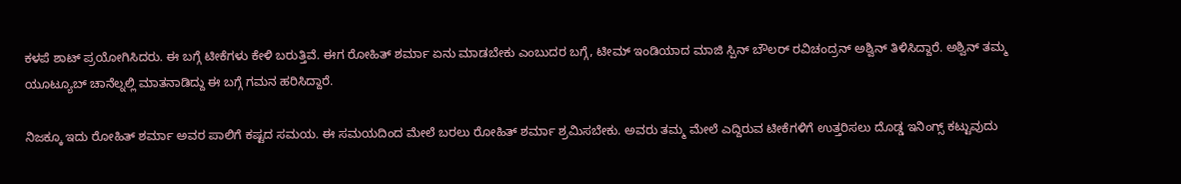ಕಳಪೆ ಶಾಟ್ ಪ್ರಯೋಗಿಸಿದರು. ಈ ಬಗ್ಗೆ ಟೀಕೆಗಳು ಕೇಳಿ ಬರುತ್ತಿವೆ. ಈಗ ರೋಹಿತ್ ಶರ್ಮಾ ಏನು ಮಾಡಬೇಕು ಎಂಬುದರ ಬಗ್ಗೆ, ಟೀಮ್ ಇಂಡಿಯಾದ ಮಾಜಿ ಸ್ಪಿನ್ ಬೌಲರ್ ರವಿಚಂದ್ರನ್ ಅಶ್ವಿನ್ ತಿಳಿಸಿದ್ದಾರೆ. ಅಶ್ವಿನ್ ತಮ್ಮ ಯೂಟ್ಯೂಬ್ ಚಾನೆಲ್ನಲ್ಲಿ ಮಾತನಾಡಿದ್ದು ಈ ಬಗ್ಗೆ ಗಮನ ಹರಿಸಿದ್ದಾರೆ.

ನಿಜಕ್ಕೂ ಇದು ರೋಹಿತ್ ಶರ್ಮಾ ಅವರ ಪಾಲಿಗೆ ಕಷ್ಟದ ಸಮಯ. ಈ ಸಮಯದಿಂದ ಮೇಲೆ ಬರಲು ರೋಹಿತ್ ಶರ್ಮಾ ಶ್ರಮಿಸಬೇಕು. ಅವರು ತಮ್ಮ ಮೇಲೆ ಎದ್ದಿರುವ ಟೀಕೆಗಳಿಗೆ ಉತ್ತರಿಸಲು ದೊಡ್ಡ ಇನಿಂಗ್ಸ್ ಕಟ್ಟುವುದು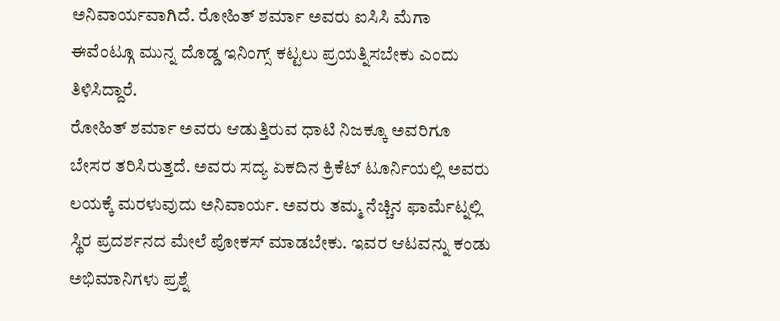ಅನಿವಾರ್ಯವಾಗಿದೆ. ರೋಹಿತ್ ಶರ್ಮಾ ಅವರು ಐಸಿಸಿ ಮೆಗಾ ಈವೆಂಟ್ಗೂ ಮುನ್ನ ದೊಡ್ಡ ಇನಿಂಗ್ಸ್ ಕಟ್ಟಲು ಪ್ರಯತ್ನಿಸಬೇಕು ಎಂದು ತಿಳಿಸಿದ್ದಾರೆ.
ರೋಹಿತ್ ಶರ್ಮಾ ಅವರು ಆಡುತ್ತಿರುವ ಧಾಟಿ ನಿಜಕ್ಕೂ ಅವರಿಗೂ ಬೇಸರ ತರಿಸಿರುತ್ತದೆ. ಅವರು ಸದ್ಯ ಏಕದಿನ ಕ್ರಿಕೆಟ್ ಟೂರ್ನಿಯಲ್ಲಿ ಅವರು ಲಯಕ್ಕೆ ಮರಳುವುದು ಅನಿವಾರ್ಯ. ಅವರು ತಮ್ಮ ನೆಚ್ಚಿನ ಫಾರ್ಮೆಟ್ನಲ್ಲಿ ಸ್ಥಿರ ಪ್ರದರ್ಶನದ ಮೇಲೆ ಪೋಕಸ್ ಮಾಡಬೇಕು. ಇವರ ಆಟವನ್ನು ಕಂಡು ಅಭಿಮಾನಿಗಳು ಪ್ರಶ್ನೆ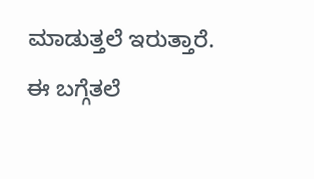ಮಾಡುತ್ತಲೆ ಇರುತ್ತಾರೆ. ಈ ಬಗ್ಗೆತಲೆ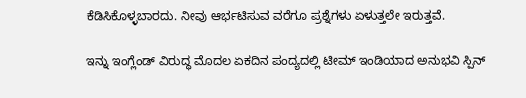ಕೆಡಿಸಿಕೊಳ್ಳಬಾರದು. ನೀವು ಆರ್ಭಟಿಸುವ ವರೆಗೂ ಪ್ರಶ್ನೆಗಳು ಏಳುತ್ತಲೇ ಇರುತ್ತವೆ.

ಇನ್ನು ಇಂಗ್ಲೆಂಡ್ ವಿರುದ್ಧ ಮೊದಲ ಏಕದಿನ ಪಂದ್ಯದಲ್ಲಿ ಟೀಮ್ ಇಂಡಿಯಾದ ಅನುಭವಿ ಸ್ಪಿನ್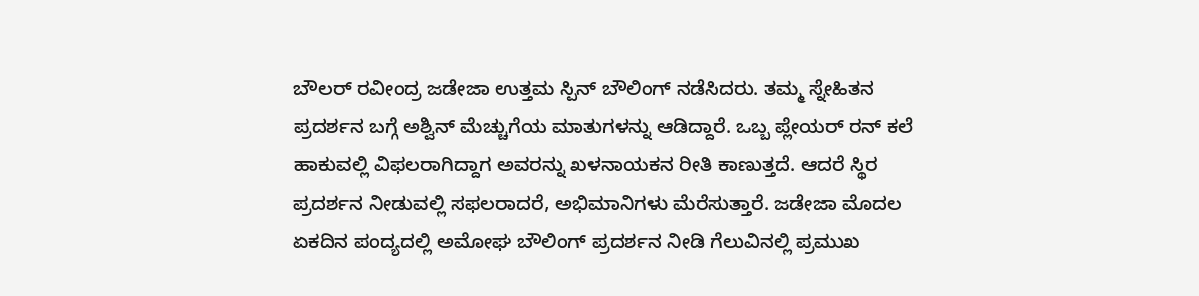ಬೌಲರ್ ರವೀಂದ್ರ ಜಡೇಜಾ ಉತ್ತಮ ಸ್ಪಿನ್ ಬೌಲಿಂಗ್ ನಡೆಸಿದರು. ತಮ್ಮ ಸ್ನೇಹಿತನ ಪ್ರದರ್ಶನ ಬಗ್ಗೆ ಅಶ್ವಿನ್ ಮೆಚ್ಚುಗೆಯ ಮಾತುಗಳನ್ನು ಆಡಿದ್ದಾರೆ. ಒಬ್ಬ ಪ್ಲೇಯರ್ ರನ್ ಕಲೆ ಹಾಕುವಲ್ಲಿ ವಿಫಲರಾಗಿದ್ದಾಗ ಅವರನ್ನು ಖಳನಾಯಕನ ರೀತಿ ಕಾಣುತ್ತದೆ. ಆದರೆ ಸ್ಥಿರ ಪ್ರದರ್ಶನ ನೀಡುವಲ್ಲಿ ಸಫಲರಾದರೆ, ಅಭಿಮಾನಿಗಳು ಮೆರೆಸುತ್ತಾರೆ. ಜಡೇಜಾ ಮೊದಲ ಏಕದಿನ ಪಂದ್ಯದಲ್ಲಿ ಅಮೋಘ ಬೌಲಿಂಗ್ ಪ್ರದರ್ಶನ ನೀಡಿ ಗೆಲುವಿನಲ್ಲಿ ಪ್ರಮುಖ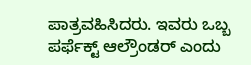ಪಾತ್ರವಹಿಸಿದರು. ಇವರು ಒಬ್ಬ ಪರ್ಫೆಕ್ಟ್ ಆಲ್ರೌಂಡರ್ ಎಂದು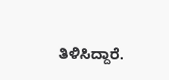ತಿಳಿಸಿದ್ದಾರೆ.